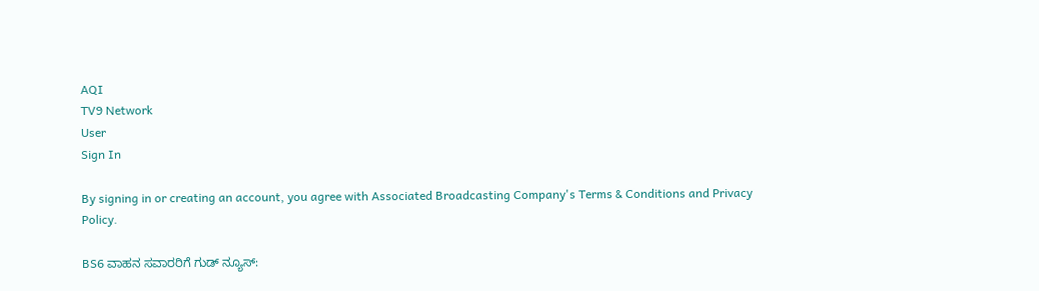AQI
TV9 Network
User
Sign In

By signing in or creating an account, you agree with Associated Broadcasting Company's Terms & Conditions and Privacy Policy.

BS6 ವಾಹನ ಸವಾರರಿಗೆ ಗುಡ್ ನ್ಯೂಸ್: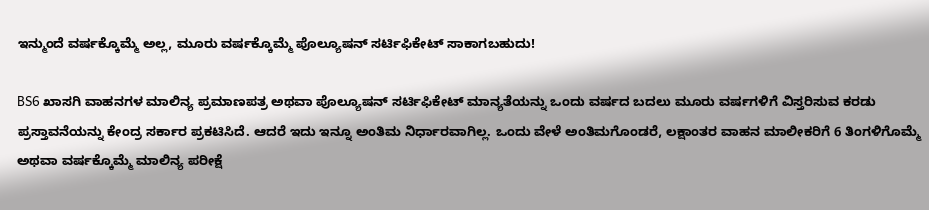ಇನ್ಮುಂದೆ ವರ್ಷಕ್ಕೊಮ್ಮೆ ಅಲ್ಲ, ಮೂರು ವರ್ಷಕ್ಕೊಮ್ಮೆ ಪೊಲ್ಯೂಷನ್ ಸರ್ಟಿಫಿಕೇಟ್ ಸಾಕಾಗಬಹುದು!

BS6 ಖಾಸಗಿ ವಾಹನಗಳ ಮಾಲಿನ್ಯ ಪ್ರಮಾಣಪತ್ರ ಅಥವಾ ಪೊಲ್ಯೂಷನ್ ಸರ್ಟಿಫಿಕೇಟ್ ಮಾನ್ಯತೆಯನ್ನು ಒಂದು ವರ್ಷದ ಬದಲು ಮೂರು ವರ್ಷಗಳಿಗೆ ವಿಸ್ತರಿಸುವ ಕರಡು ಪ್ರಸ್ತಾವನೆಯನ್ನು ಕೇಂದ್ರ ಸರ್ಕಾರ ಪ್ರಕಟಿಸಿದೆ. ಆದರೆ ಇದು ಇನ್ನೂ ಅಂತಿಮ ನಿರ್ಧಾರವಾಗಿಲ್ಲ. ಒಂದು ವೇಳೆ ಅಂತಿಮಗೊಂಡರೆ, ಲಕ್ಷಾಂತರ ವಾಹನ ಮಾಲೀಕರಿಗೆ 6 ತಿಂಗಳಿಗೊಮ್ಮೆ ಅಥವಾ ವರ್ಷಕ್ಕೊಮ್ಮೆ ಮಾಲಿನ್ಯ ಪರೀಕ್ಷೆ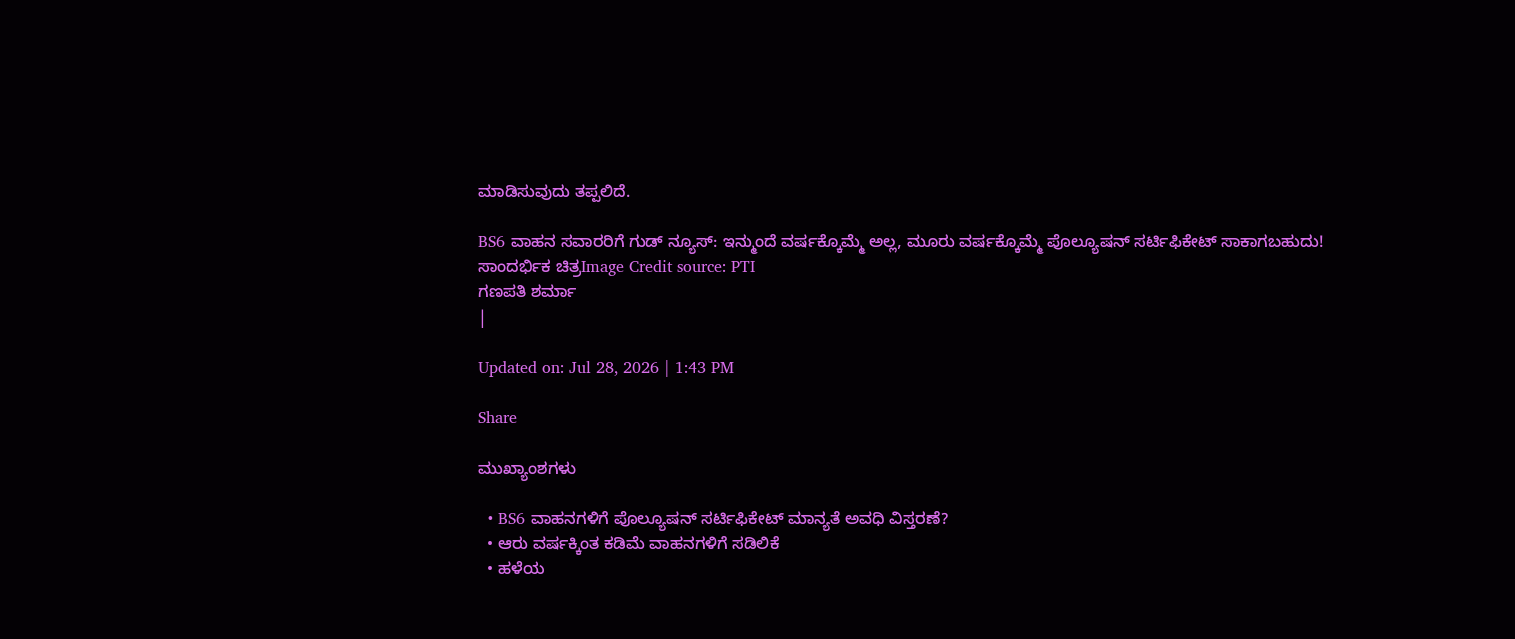ಮಾಡಿಸುವುದು ತಪ್ಪಲಿದೆ.

BS6 ವಾಹನ ಸವಾರರಿಗೆ ಗುಡ್ ನ್ಯೂಸ್: ಇನ್ಮುಂದೆ ವರ್ಷಕ್ಕೊಮ್ಮೆ ಅಲ್ಲ, ಮೂರು ವರ್ಷಕ್ಕೊಮ್ಮೆ ಪೊಲ್ಯೂಷನ್ ಸರ್ಟಿಫಿಕೇಟ್ ಸಾಕಾಗಬಹುದು!
ಸಾಂದರ್ಭಿಕ ಚಿತ್ರImage Credit source: PTI
ಗಣಪತಿ ಶರ್ಮಾ
|

Updated on: Jul 28, 2026 | 1:43 PM

Share

ಮುಖ್ಯಾಂಶಗಳು

  • BS6 ವಾಹನಗಳಿಗೆ ಪೊಲ್ಯೂಷನ್ ಸರ್ಟಿಫಿಕೇಟ್ ಮಾನ್ಯತೆ ಅವಧಿ ವಿಸ್ತರಣೆ?
  • ಆರು ವರ್ಷಕ್ಕಿಂತ ಕಡಿಮೆ ವಾಹನಗಳಿಗೆ ಸಡಿಲಿಕೆ
  • ಹಳೆಯ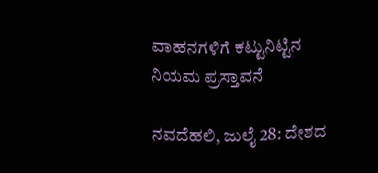ವಾಹನಗಳಿಗೆ ಕಟ್ಟುನಿಟ್ಟಿನ ನಿಯಮ ಪ್ರಸ್ತಾವನೆ

ನವದೆಹಲಿ, ಜುಲೈ 28: ದೇಶದ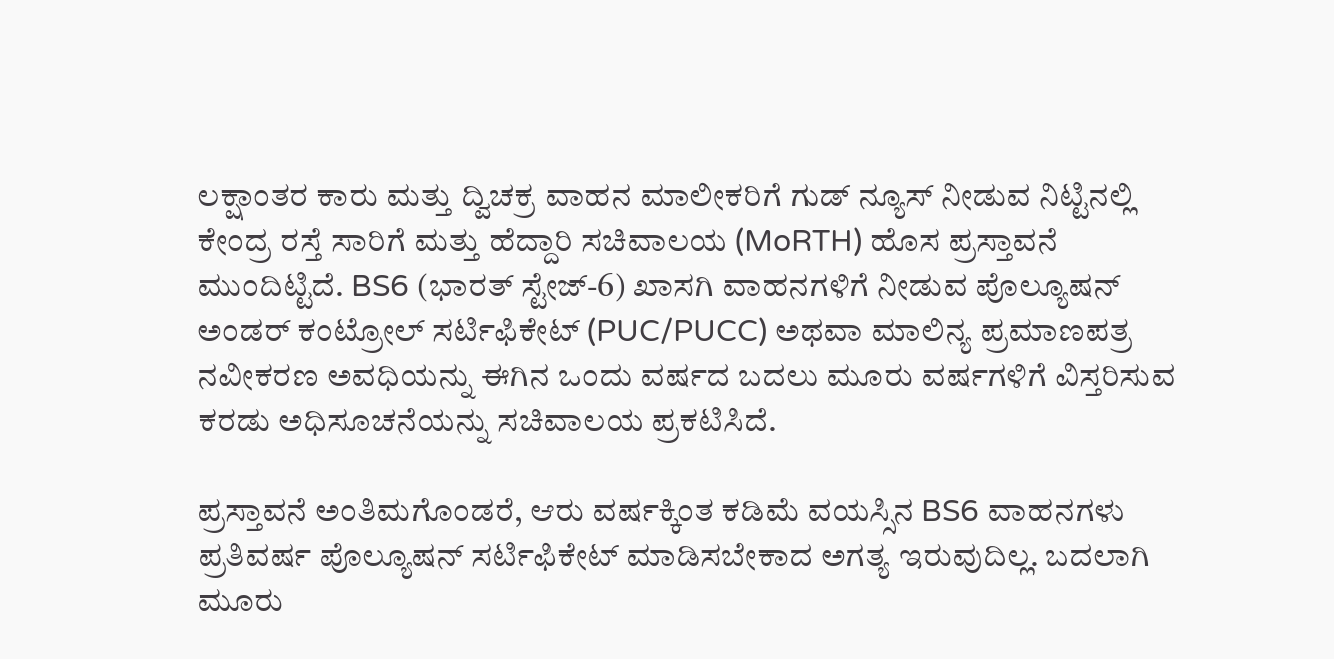ಲಕ್ಷಾಂತರ ಕಾರು ಮತ್ತು ದ್ವಿಚಕ್ರ ವಾಹನ ಮಾಲೀಕರಿಗೆ ಗುಡ್ ನ್ಯೂಸ್ ನೀಡುವ ನಿಟ್ಟಿನಲ್ಲಿ ಕೇಂದ್ರ ರಸ್ತೆ ಸಾರಿಗೆ ಮತ್ತು ಹೆದ್ದಾರಿ ಸಚಿವಾಲಯ (MoRTH) ಹೊಸ ಪ್ರಸ್ತಾವನೆ ಮುಂದಿಟ್ಟಿದೆ. BS6 (ಭಾರತ್ ಸ್ಟೇಜ್-6) ಖಾಸಗಿ ವಾಹನಗಳಿಗೆ ನೀಡುವ ಪೊಲ್ಯೂಷನ್ ಅಂಡರ್ ಕಂಟ್ರೋಲ್ ಸರ್ಟಿಫಿಕೇಟ್ (PUC/PUCC) ಅಥವಾ ಮಾಲಿನ್ಯ ಪ್ರಮಾಣಪತ್ರ ನವೀಕರಣ ಅವಧಿಯನ್ನು ಈಗಿನ ಒಂದು ವರ್ಷದ ಬದಲು ಮೂರು ವರ್ಷಗಳಿಗೆ ವಿಸ್ತರಿಸುವ ಕರಡು ಅಧಿಸೂಚನೆಯನ್ನು ಸಚಿವಾಲಯ ಪ್ರಕಟಿಸಿದೆ.

ಪ್ರಸ್ತಾವನೆ ಅಂತಿಮಗೊಂಡರೆ, ಆರು ವರ್ಷಕ್ಕಿಂತ ಕಡಿಮೆ ವಯಸ್ಸಿನ BS6 ವಾಹನಗಳು ಪ್ರತಿವರ್ಷ ಪೊಲ್ಯೂಷನ್ ಸರ್ಟಿಫಿಕೇಟ್ ಮಾಡಿಸಬೇಕಾದ ಅಗತ್ಯ ಇರುವುದಿಲ್ಲ. ಬದಲಾಗಿ ಮೂರು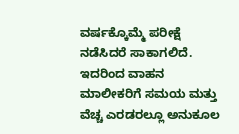ವರ್ಷಕ್ಕೊಮ್ಮೆ ಪರೀಕ್ಷೆ ನಡೆಸಿದರೆ ಸಾಕಾಗಲಿದೆ. ಇದರಿಂದ ವಾಹನ ಮಾಲೀಕರಿಗೆ ಸಮಯ ಮತ್ತು ವೆಚ್ಚ ಎರಡರಲ್ಲೂ ಅನುಕೂಲ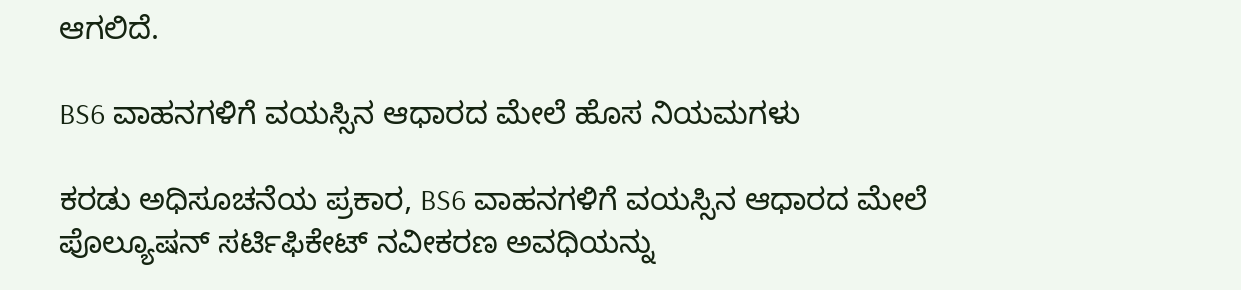ಆಗಲಿದೆ.

BS6 ವಾಹನಗಳಿಗೆ ವಯಸ್ಸಿನ ಆಧಾರದ ಮೇಲೆ ಹೊಸ ನಿಯಮಗಳು

ಕರಡು ಅಧಿಸೂಚನೆಯ ಪ್ರಕಾರ, BS6 ವಾಹನಗಳಿಗೆ ವಯಸ್ಸಿನ ಆಧಾರದ ಮೇಲೆ ಪೊಲ್ಯೂಷನ್ ಸರ್ಟಿಫಿಕೇಟ್ ನವೀಕರಣ ಅವಧಿಯನ್ನು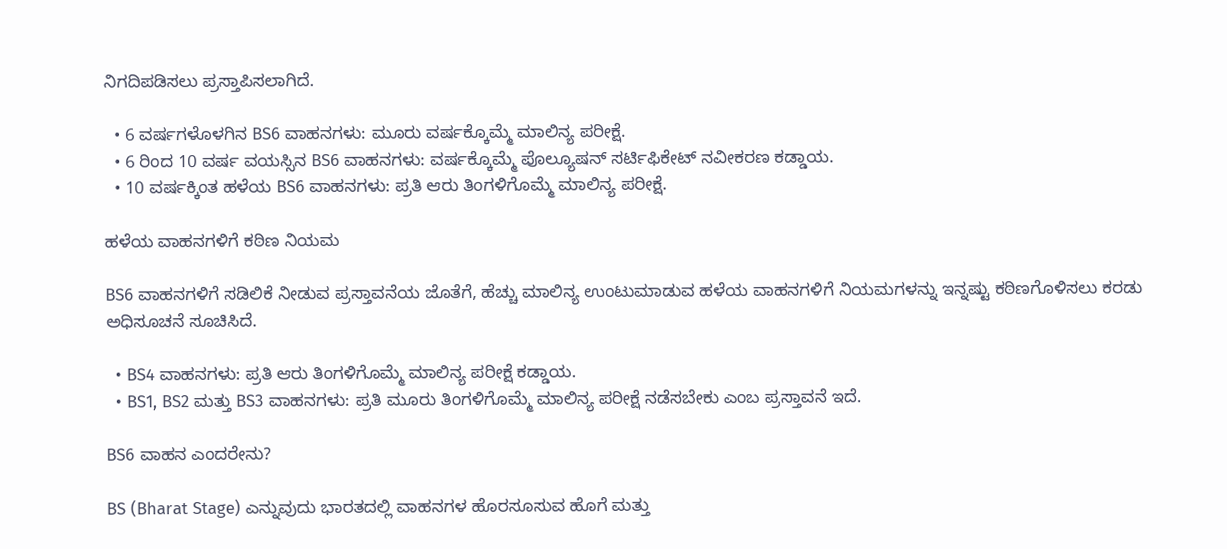ನಿಗದಿಪಡಿಸಲು ಪ್ರಸ್ತಾಪಿಸಲಾಗಿದೆ.

  • 6 ವರ್ಷಗಳೊಳಗಿನ BS6 ವಾಹನಗಳು: ಮೂರು ವರ್ಷಕ್ಕೊಮ್ಮೆ ಮಾಲಿನ್ಯ ಪರೀಕ್ಷೆ.
  • 6 ರಿಂದ 10 ವರ್ಷ ವಯಸ್ಸಿನ BS6 ವಾಹನಗಳು: ವರ್ಷಕ್ಕೊಮ್ಮೆ ಪೊಲ್ಯೂಷನ್ ಸರ್ಟಿಫಿಕೇಟ್ ನವೀಕರಣ ಕಡ್ಡಾಯ.
  • 10 ವರ್ಷಕ್ಕಿಂತ ಹಳೆಯ BS6 ವಾಹನಗಳು: ಪ್ರತಿ ಆರು ತಿಂಗಳಿಗೊಮ್ಮೆ ಮಾಲಿನ್ಯ ಪರೀಕ್ಷೆ.

ಹಳೆಯ ವಾಹನಗಳಿಗೆ ಕಠಿಣ ನಿಯಮ

BS6 ವಾಹನಗಳಿಗೆ ಸಡಿಲಿಕೆ ನೀಡುವ ಪ್ರಸ್ತಾವನೆಯ ಜೊತೆಗೆ, ಹೆಚ್ಚು ಮಾಲಿನ್ಯ ಉಂಟುಮಾಡುವ ಹಳೆಯ ವಾಹನಗಳಿಗೆ ನಿಯಮಗಳನ್ನು ಇನ್ನಷ್ಟು ಕಠಿಣಗೊಳಿಸಲು ಕರಡು ಅಧಿಸೂಚನೆ ಸೂಚಿಸಿದೆ.

  • BS4 ವಾಹನಗಳು: ಪ್ರತಿ ಆರು ತಿಂಗಳಿಗೊಮ್ಮೆ ಮಾಲಿನ್ಯ ಪರೀಕ್ಷೆ ಕಡ್ಡಾಯ.
  • BS1, BS2 ಮತ್ತು BS3 ವಾಹನಗಳು: ಪ್ರತಿ ಮೂರು ತಿಂಗಳಿಗೊಮ್ಮೆ ಮಾಲಿನ್ಯ ಪರೀಕ್ಷೆ ನಡೆಸಬೇಕು ಎಂಬ ಪ್ರಸ್ತಾವನೆ ಇದೆ.

BS6 ವಾಹನ ಎಂದರೇನು?

BS (Bharat Stage) ಎನ್ನುವುದು ಭಾರತದಲ್ಲಿ ವಾಹನಗಳ ಹೊರಸೂಸುವ ಹೊಗೆ ಮತ್ತು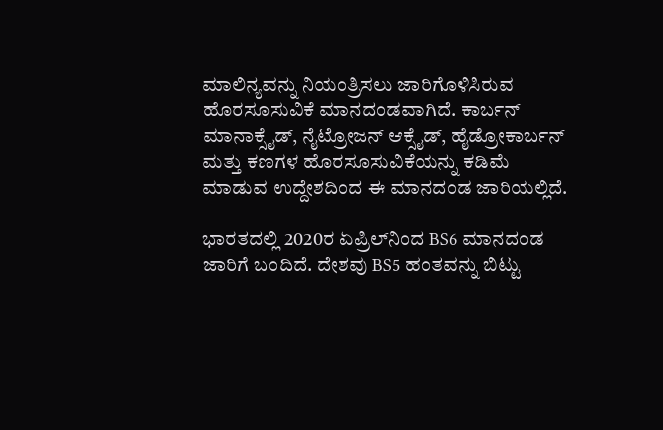ಮಾಲಿನ್ಯವನ್ನು ನಿಯಂತ್ರಿಸಲು ಜಾರಿಗೊಳಿಸಿರುವ ಹೊರಸೂಸುವಿಕೆ ಮಾನದಂಡವಾಗಿದೆ. ಕಾರ್ಬನ್ ಮಾನಾಕ್ಸೈಡ್, ನೈಟ್ರೋಜನ್ ಆಕ್ಸೈಡ್, ಹೈಡ್ರೋಕಾರ್ಬನ್ ಮತ್ತು ಕಣಗಳ ಹೊರಸೂಸುವಿಕೆಯನ್ನು ಕಡಿಮೆ ಮಾಡುವ ಉದ್ದೇಶದಿಂದ ಈ ಮಾನದಂಡ ಜಾರಿಯಲ್ಲಿದೆ.

ಭಾರತದಲ್ಲಿ 2020ರ ಏಪ್ರಿಲ್‌ನಿಂದ BS6 ಮಾನದಂಡ ಜಾರಿಗೆ ಬಂದಿದೆ. ದೇಶವು BS5 ಹಂತವನ್ನು ಬಿಟ್ಟು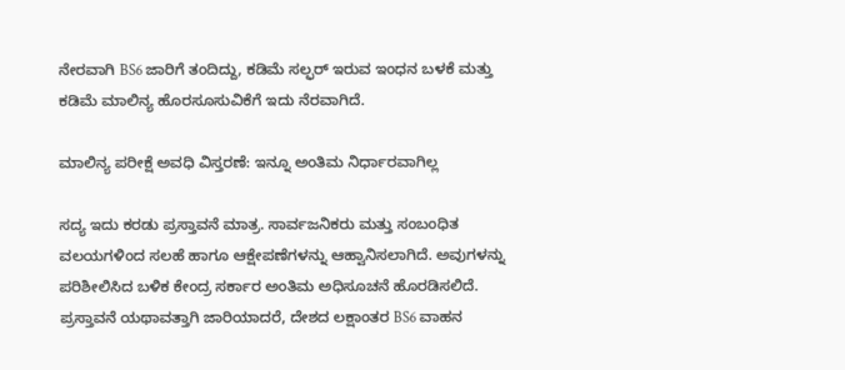ನೇರವಾಗಿ BS6 ಜಾರಿಗೆ ತಂದಿದ್ದು, ಕಡಿಮೆ ಸಲ್ಫರ್ ಇರುವ ಇಂಧನ ಬಳಕೆ ಮತ್ತು ಕಡಿಮೆ ಮಾಲಿನ್ಯ ಹೊರಸೂಸುವಿಕೆಗೆ ಇದು ನೆರವಾಗಿದೆ.

ಮಾಲಿನ್ಯ ಪರೀಕ್ಷೆ ಅವಧಿ ವಿಸ್ತರಣೆ: ಇನ್ನೂ ಅಂತಿಮ ನಿರ್ಧಾರವಾಗಿಲ್ಲ

ಸದ್ಯ ಇದು ಕರಡು ಪ್ರಸ್ತಾವನೆ ಮಾತ್ರ. ಸಾರ್ವಜನಿಕರು ಮತ್ತು ಸಂಬಂಧಿತ ವಲಯಗಳಿಂದ ಸಲಹೆ ಹಾಗೂ ಆಕ್ಷೇಪಣೆಗಳನ್ನು ಆಹ್ವಾನಿಸಲಾಗಿದೆ. ಅವುಗಳನ್ನು ಪರಿಶೀಲಿಸಿದ ಬಳಿಕ ಕೇಂದ್ರ ಸರ್ಕಾರ ಅಂತಿಮ ಅಧಿಸೂಚನೆ ಹೊರಡಿಸಲಿದೆ. ಪ್ರಸ್ತಾವನೆ ಯಥಾವತ್ತಾಗಿ ಜಾರಿಯಾದರೆ, ದೇಶದ ಲಕ್ಷಾಂತರ BS6 ವಾಹನ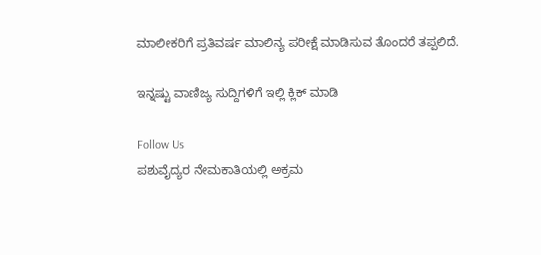ಮಾಲೀಕರಿಗೆ ಪ್ರತಿವರ್ಷ ಮಾಲಿನ್ಯ ಪರೀಕ್ಷೆ ಮಾಡಿಸುವ ತೊಂದರೆ ತಪ್ಪಲಿದೆ.

ಇನ್ನಷ್ಟು ವಾಣಿಜ್ಯ ಸುದ್ದಿಗಳಿಗೆ ಇಲ್ಲಿ ಕ್ಲಿಕ್ ಮಾಡಿ

Follow Us
ಪಶುವೈದ್ಯರ ನೇಮಕಾತಿಯಲ್ಲಿ ಅಕ್ರಮ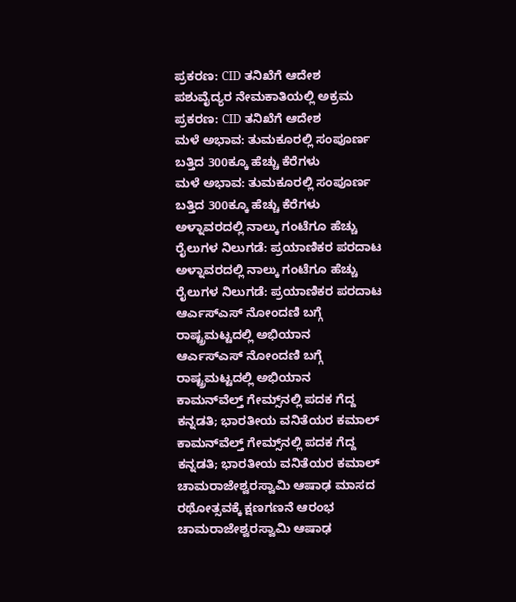ಪ್ರಕರಣ: CID ತನಿಖೆಗೆ ಆದೇಶ
ಪಶುವೈದ್ಯರ ನೇಮಕಾತಿಯಲ್ಲಿ ಅಕ್ರಮ ಪ್ರಕರಣ: CID ತನಿಖೆಗೆ ಆದೇಶ
ಮಳೆ ಅಭಾವ: ತುಮಕೂರಲ್ಲಿ ಸಂಪೂರ್ಣ ಬತ್ತಿದ 300ಕ್ಕೂ ಹೆಚ್ಚು ಕೆರೆಗಳು
ಮಳೆ ಅಭಾವ: ತುಮಕೂರಲ್ಲಿ ಸಂಪೂರ್ಣ ಬತ್ತಿದ 300ಕ್ಕೂ ಹೆಚ್ಚು ಕೆರೆಗಳು
ಅಳ್ನಾವರದಲ್ಲಿ ನಾಲ್ಕು ಗಂಟೆಗೂ ಹೆಚ್ಚು ರೈಲುಗಳ ನಿಲುಗಡೆ: ಪ್ರಯಾಣಿಕರ ಪರದಾಟ
ಅಳ್ನಾವರದಲ್ಲಿ ನಾಲ್ಕು ಗಂಟೆಗೂ ಹೆಚ್ಚು ರೈಲುಗಳ ನಿಲುಗಡೆ: ಪ್ರಯಾಣಿಕರ ಪರದಾಟ
ಆರ್ಎಸ್ಎಸ್ ನೋಂದಣಿ ಬಗ್ಗೆ ರಾಷ್ಟ್ರಮಟ್ಟದಲ್ಲಿ ಅಭಿಯಾನ
ಆರ್ಎಸ್ಎಸ್ ನೋಂದಣಿ ಬಗ್ಗೆ ರಾಷ್ಟ್ರಮಟ್ಟದಲ್ಲಿ ಅಭಿಯಾನ
ಕಾಮನ್‌ವೆಲ್ತ್ ಗೇಮ್ಸ್‌ನಲ್ಲಿ ಪದಕ ಗೆದ್ದ ಕನ್ನಡತಿ; ಭಾರತೀಯ ವನಿತೆಯರ ಕಮಾಲ್
ಕಾಮನ್‌ವೆಲ್ತ್ ಗೇಮ್ಸ್‌ನಲ್ಲಿ ಪದಕ ಗೆದ್ದ ಕನ್ನಡತಿ; ಭಾರತೀಯ ವನಿತೆಯರ ಕಮಾಲ್
ಚಾಮರಾಜೇಶ್ವರಸ್ವಾಮಿ ಆಷಾಢ ಮಾಸದ ರಥೋತ್ಸವಕ್ಕೆ ಕ್ಷಣಗಣನೆ ಆರಂಭ
ಚಾಮರಾಜೇಶ್ವರಸ್ವಾಮಿ ಆಷಾಢ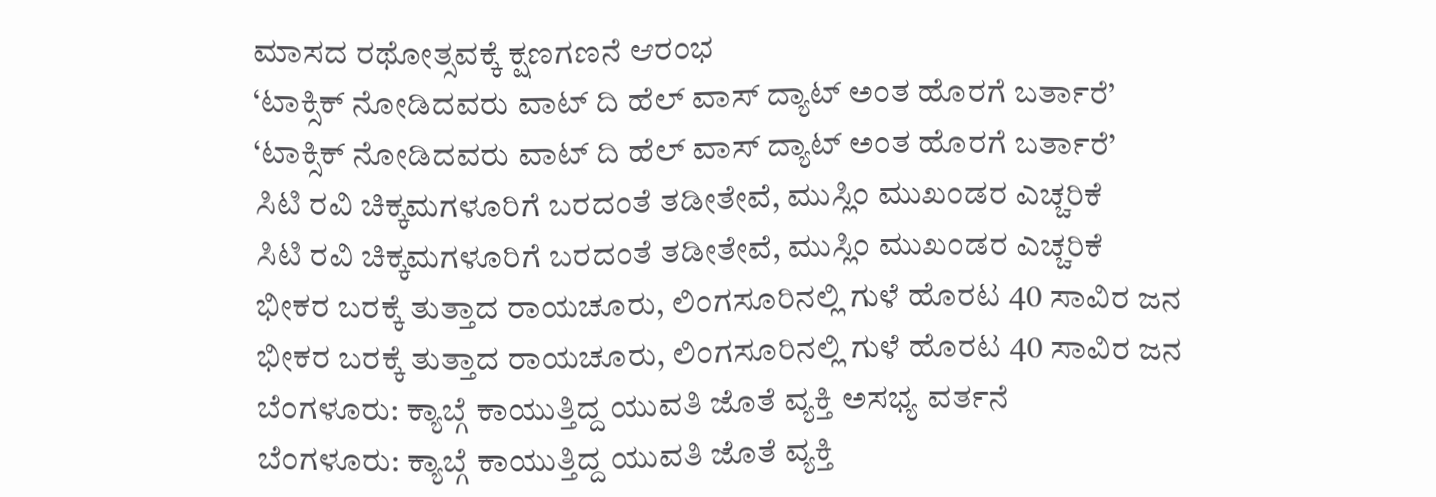ಮಾಸದ ರಥೋತ್ಸವಕ್ಕೆ ಕ್ಷಣಗಣನೆ ಆರಂಭ
‘ಟಾಕ್ಸಿಕ್ ನೋಡಿದವರು ವಾಟ್ ದಿ ಹೆಲ್ ವಾಸ್ ದ್ಯಾಟ್ ಅಂತ ಹೊರಗೆ ಬರ್ತಾರೆ’
‘ಟಾಕ್ಸಿಕ್ ನೋಡಿದವರು ವಾಟ್ ದಿ ಹೆಲ್ ವಾಸ್ ದ್ಯಾಟ್ ಅಂತ ಹೊರಗೆ ಬರ್ತಾರೆ’
ಸಿಟಿ ರವಿ ಚಿಕ್ಕಮಗಳೂರಿಗೆ ಬರದಂತೆ ತಡೀತೇವೆ, ಮುಸ್ಲಿಂ ಮುಖಂಡರ ಎಚ್ಚರಿಕೆ
ಸಿಟಿ ರವಿ ಚಿಕ್ಕಮಗಳೂರಿಗೆ ಬರದಂತೆ ತಡೀತೇವೆ, ಮುಸ್ಲಿಂ ಮುಖಂಡರ ಎಚ್ಚರಿಕೆ
ಭೀಕರ ಬರಕ್ಕೆ ತುತ್ತಾದ ರಾಯಚೂರು, ಲಿಂಗಸೂರಿನಲ್ಲಿ ಗುಳೆ ಹೊರಟ 40 ಸಾವಿರ ಜನ
ಭೀಕರ ಬರಕ್ಕೆ ತುತ್ತಾದ ರಾಯಚೂರು, ಲಿಂಗಸೂರಿನಲ್ಲಿ ಗುಳೆ ಹೊರಟ 40 ಸಾವಿರ ಜನ
ಬೆಂಗಳೂರು: ಕ್ಯಾಬ್ಗೆ ಕಾಯುತ್ತಿದ್ದ ಯುವತಿ ಜೊತೆ ವ್ಯಕ್ತಿ ಅಸಭ್ಯ ವರ್ತನೆ
ಬೆಂಗಳೂರು: ಕ್ಯಾಬ್ಗೆ ಕಾಯುತ್ತಿದ್ದ ಯುವತಿ ಜೊತೆ ವ್ಯಕ್ತಿ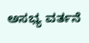ಅಸಭ್ಯ ವರ್ತನೆ